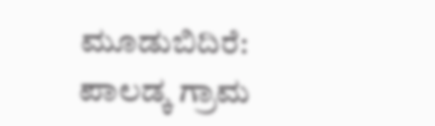ಮೂಡುಬಿದಿರೆ: ಪಾಲಡ್ಕ ಗ್ರಾಮ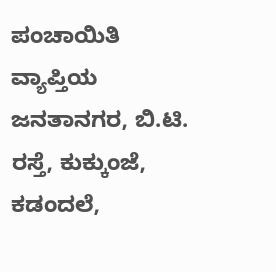ಪಂಚಾಯಿತಿ ವ್ಯಾಪ್ತಿಯ ಜನತಾನಗರ, ಬಿ.ಟಿ. ರಸ್ತೆ, ಕುಕ್ಕುಂಜೆ, ಕಡಂದಲೆ,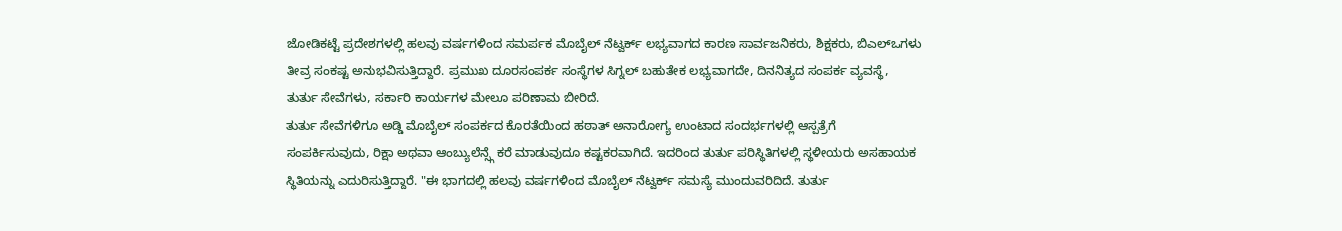ಜೋಡಿಕಟ್ಟೆ ಪ್ರದೇಶಗಳಲ್ಲಿ ಹಲವು ವರ್ಷಗಳಿಂದ ಸಮರ್ಪಕ ಮೊಬೈಲ್ ನೆಟ್ವರ್ಕ್ ಲಭ್ಯವಾಗದ ಕಾರಣ ಸಾರ್ವಜನಿಕರು, ಶಿಕ್ಷಕರು, ಬಿಎಲ್ಒಗಳು ತೀವ್ರ ಸಂಕಷ್ಟ ಅನುಭವಿಸುತ್ತಿದ್ದಾರೆ. ಪ್ರಮುಖ ದೂರಸಂಪರ್ಕ ಸಂಸ್ಥೆಗಳ ಸಿಗ್ನಲ್ ಬಹುತೇಕ ಲಭ್ಯವಾಗದೇ, ದಿನನಿತ್ಯದ ಸಂಪರ್ಕ ವ್ಯವಸ್ಥೆ, ತುರ್ತು ಸೇವೆಗಳು, ಸರ್ಕಾರಿ ಕಾರ್ಯಗಳ ಮೇಲೂ ಪರಿಣಾಮ ಬೀರಿದೆ.
ತುರ್ತು ಸೇವೆಗಳಿಗೂ ಅಡ್ಡಿ ಮೊಬೈಲ್ ಸಂಪರ್ಕದ ಕೊರತೆಯಿಂದ ಹಠಾತ್ ಅನಾರೋಗ್ಯ ಉಂಟಾದ ಸಂದರ್ಭಗಳಲ್ಲಿ ಆಸ್ಪತ್ರೆಗೆ ಸಂಪರ್ಕಿಸುವುದು, ರಿಕ್ಷಾ ಅಥವಾ ಆಂಬ್ಯುಲೆನ್ಸ್ಗೆ ಕರೆ ಮಾಡುವುದೂ ಕಷ್ಟಕರವಾಗಿದೆ. ಇದರಿಂದ ತುರ್ತು ಪರಿಸ್ಥಿತಿಗಳಲ್ಲಿ ಸ್ಥಳೀಯರು ಅಸಹಾಯಕ ಸ್ಥಿತಿಯನ್ನು ಎದುರಿಸುತ್ತಿದ್ದಾರೆ. "ಈ ಭಾಗದಲ್ಲಿ ಹಲವು ವರ್ಷಗಳಿಂದ ಮೊಬೈಲ್ ನೆಟ್ವರ್ಕ್ ಸಮಸ್ಯೆ ಮುಂದುವರಿದಿದೆ. ತುರ್ತು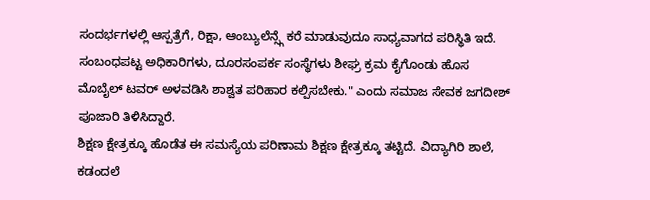ಸಂದರ್ಭಗಳಲ್ಲಿ ಆಸ್ಪತ್ರೆಗೆ, ರಿಕ್ಷಾ, ಆಂಬ್ಯುಲೆನ್ಸ್ಗೆ ಕರೆ ಮಾಡುವುದೂ ಸಾಧ್ಯವಾಗದ ಪರಿಸ್ಥಿತಿ ಇದೆ. ಸಂಬಂಧಪಟ್ಟ ಅಧಿಕಾರಿಗಳು, ದೂರಸಂಪರ್ಕ ಸಂಸ್ಥೆಗಳು ಶೀಘ್ರ ಕ್ರಮ ಕೈಗೊಂಡು ಹೊಸ ಮೊಬೈಲ್ ಟವರ್ ಅಳವಡಿಸಿ ಶಾಶ್ವತ ಪರಿಹಾರ ಕಲ್ಪಿಸಬೇಕು." ಎಂದು ಸಮಾಜ ಸೇವಕ ಜಗದೀಶ್ ಪೂಜಾರಿ ತಿಳಿಸಿದ್ದಾರೆ.
ಶಿಕ್ಷಣ ಕ್ಷೇತ್ರಕ್ಕೂ ಹೊಡೆತ ಈ ಸಮಸ್ಯೆಯ ಪರಿಣಾಮ ಶಿಕ್ಷಣ ಕ್ಷೇತ್ರಕ್ಕೂ ತಟ್ಟಿದೆ. ವಿದ್ಯಾಗಿರಿ ಶಾಲೆ, ಕಡಂದಲೆ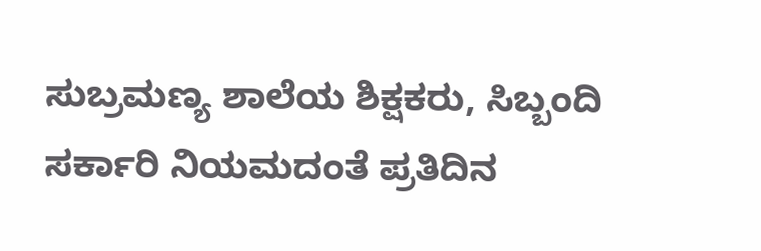ಸುಬ್ರಮಣ್ಯ ಶಾಲೆಯ ಶಿಕ್ಷಕರು, ಸಿಬ್ಬಂದಿ ಸರ್ಕಾರಿ ನಿಯಮದಂತೆ ಪ್ರತಿದಿನ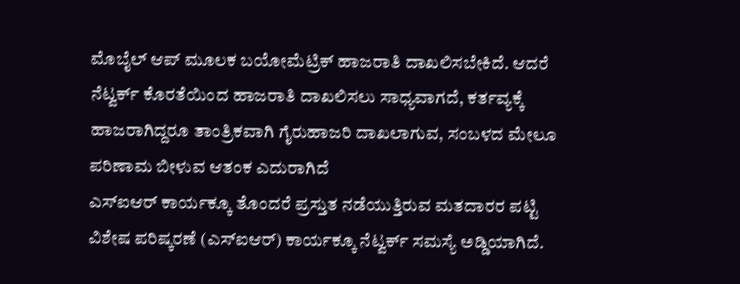ಮೊಬೈಲ್ ಆಪ್ ಮೂಲಕ ಬಯೋಮೆಟ್ರಿಕ್ ಹಾಜರಾತಿ ದಾಖಲಿಸಬೇಕಿದೆ. ಆದರೆ ನೆಟ್ವರ್ಕ್ ಕೊರತೆಯಿಂದ ಹಾಜರಾತಿ ದಾಖಲಿಸಲು ಸಾಧ್ಯವಾಗದೆ, ಕರ್ತವ್ಯಕ್ಕೆ ಹಾಜರಾಗಿದ್ದರೂ ತಾಂತ್ರಿಕವಾಗಿ ಗೈರುಹಾಜರಿ ದಾಖಲಾಗುವ, ಸಂಬಳದ ಮೇಲೂ ಪರಿಣಾಮ ಬೀಳುವ ಆತಂಕ ಎದುರಾಗಿದೆ
ಎಸ್ಐಆರ್ ಕಾರ್ಯಕ್ಕೂ ತೊಂದರೆ ಪ್ರಸ್ತುತ ನಡೆಯುತ್ತಿರುವ ಮತದಾರರ ಪಟ್ಟಿ ವಿಶೇಷ ಪರಿಷ್ಕರಣೆ (ಎಸ್ಐಆರ್) ಕಾರ್ಯಕ್ಕೂ ನೆಟ್ವರ್ಕ್ ಸಮಸ್ಯೆ ಅಡ್ಡಿಯಾಗಿದೆ.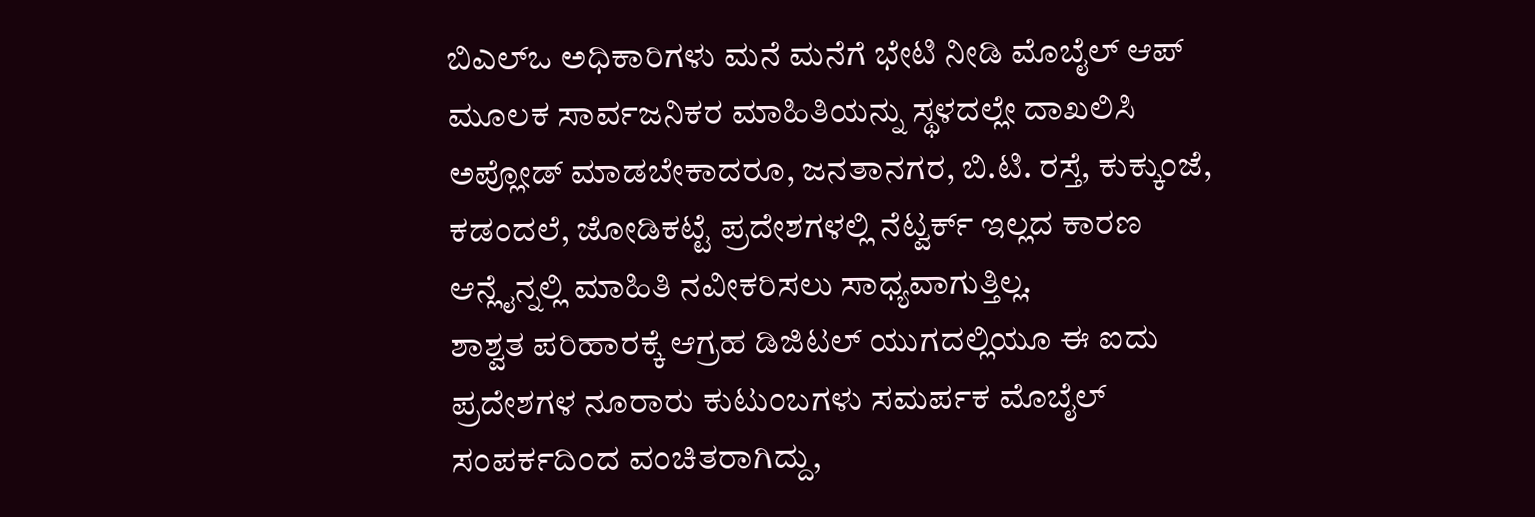ಬಿಎಲ್ಒ ಅಧಿಕಾರಿಗಳು ಮನೆ ಮನೆಗೆ ಭೇಟಿ ನೀಡಿ ಮೊಬೈಲ್ ಆಪ್ ಮೂಲಕ ಸಾರ್ವಜನಿಕರ ಮಾಹಿತಿಯನ್ನು ಸ್ಥಳದಲ್ಲೇ ದಾಖಲಿಸಿ ಅಪ್ಲೋಡ್ ಮಾಡಬೇಕಾದರೂ, ಜನತಾನಗರ, ಬಿ.ಟಿ. ರಸ್ತೆ, ಕುಕ್ಕುಂಜೆ, ಕಡಂದಲೆ, ಜೋಡಿಕಟ್ಟೆ ಪ್ರದೇಶಗಳಲ್ಲಿ ನೆಟ್ವರ್ಕ್ ಇಲ್ಲದ ಕಾರಣ ಆನ್ಲೈನ್ನಲ್ಲಿ ಮಾಹಿತಿ ನವೀಕರಿಸಲು ಸಾಧ್ಯವಾಗುತ್ತಿಲ್ಲ.
ಶಾಶ್ವತ ಪರಿಹಾರಕ್ಕೆ ಆಗ್ರಹ ಡಿಜಿಟಲ್ ಯುಗದಲ್ಲಿಯೂ ಈ ಐದು ಪ್ರದೇಶಗಳ ನೂರಾರು ಕುಟುಂಬಗಳು ಸಮರ್ಪಕ ಮೊಬೈಲ್ ಸಂಪರ್ಕದಿಂದ ವಂಚಿತರಾಗಿದ್ದು,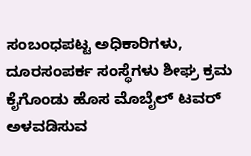ಸಂಬಂಧಪಟ್ಟ ಅಧಿಕಾರಿಗಳು, ದೂರಸಂಪರ್ಕ ಸಂಸ್ಥೆಗಳು ಶೀಘ್ರ ಕ್ರಮ ಕೈಗೊಂಡು ಹೊಸ ಮೊಬೈಲ್ ಟವರ್ ಅಳವಡಿಸುವ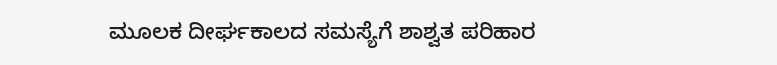ಮೂಲಕ ದೀರ್ಘಕಾಲದ ಸಮಸ್ಯೆಗೆ ಶಾಶ್ವತ ಪರಿಹಾರ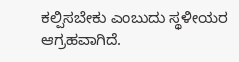ಕಲ್ಪಿಸಬೇಕು ಎಂಬುದು ಸ್ಥಳೀಯರ ಆಗ್ರಹವಾಗಿದೆ.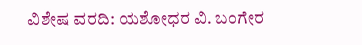ವಿಶೇಷ ವರದಿ: ಯಶೋಧರ ವಿ. ಬಂಗೇರ